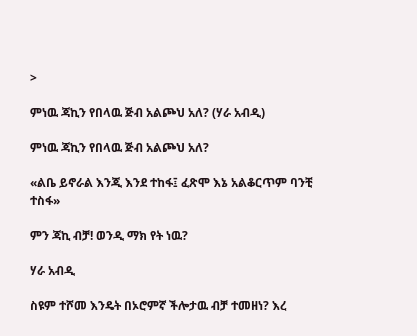>

ምነዉ ጃኪን የበላዉ ጅብ አልጮህ አለ? (ሃራ አብዲ)

ምነዉ ጃኪን የበላዉ ጅብ አልጮህ አለ?

«ልቤ ይኖራል እንጂ እንደ ተከፋ፤ ፈጽሞ እኔ አልቆርጥም ባንቺ ተስፋ»

ምን ጃኪ ብቻ! ወንዲ ማክ የት ነዉ?

ሃራ አብዲ

ስዩም ተሾመ እንዴት በኦሮምኛ ችሎታዉ ብቻ ተመዘነ? እረ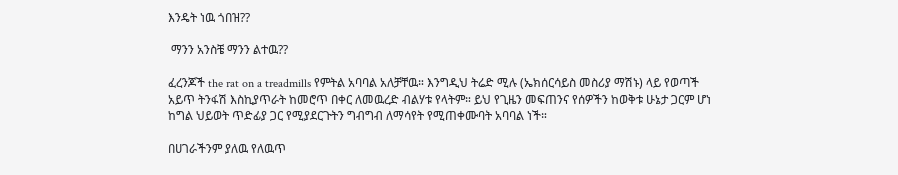እንዴት ነዉ ጎበዝ??

 ማንን አንስቼ ማንን ልተዉ??

ፈረንጆች the rat on a treadmills የምትል አባባል አለቻቸዉ። እንግዲህ ትሬድ ሚሉ (ኤክሰርሳይስ መስሪያ ማሽኑ) ላይ የወጣች አይጥ ትንፋሽ እስኪያጥራት ከመሮጥ በቀር ለመዉረድ ብልሃቱ የላትም። ይህ የጊዜን መፍጠንና የሰዎችን ከወቅቱ ሁኔታ ጋርም ሆነ ከግል ህይወት ጥድፊያ ጋር የሚያደርጉትን ግብግብ ለማሳየት የሚጠቀሙባት አባባል ነች።

በሀገራችንም ያለዉ የለዉጥ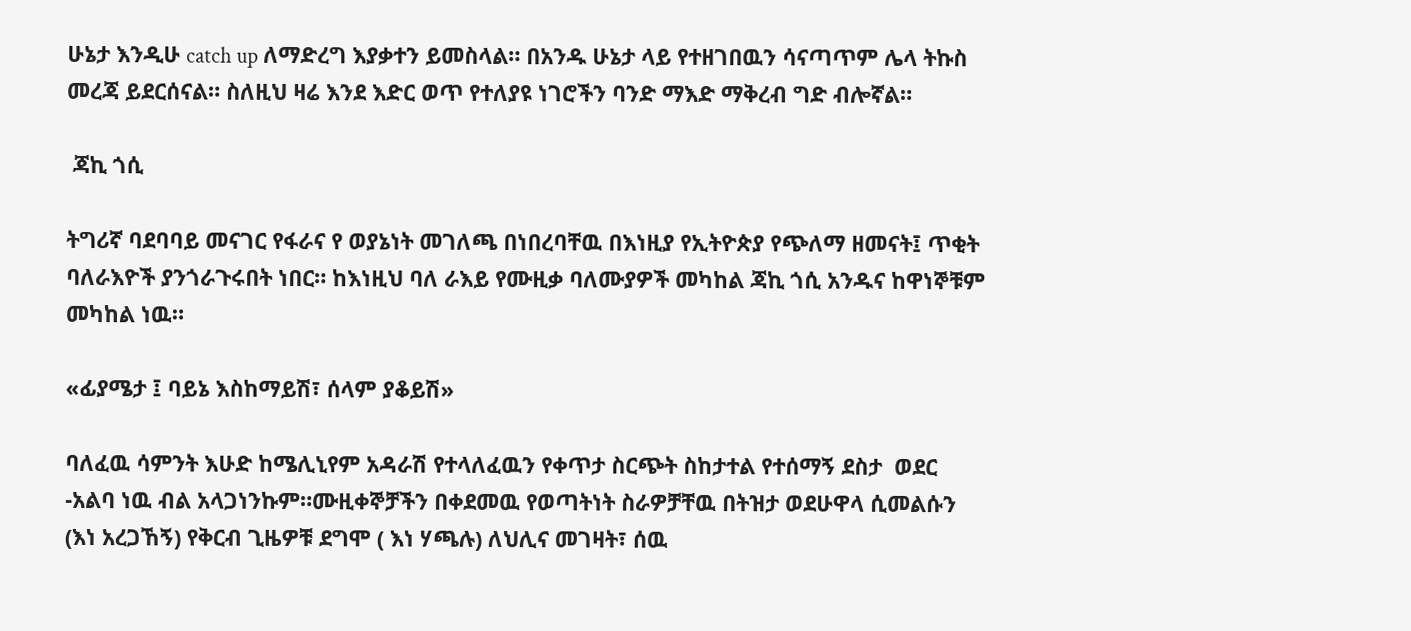ሁኔታ እንዲሁ catch up ለማድረግ እያቃተን ይመስላል። በአንዱ ሁኔታ ላይ የተዘገበዉን ሳናጣጥም ሌላ ትኩስ መረጃ ይደርሰናል። ስለዚህ ዛሬ እንደ እድር ወጥ የተለያዩ ነገሮችን ባንድ ማእድ ማቅረብ ግድ ብሎኛል።

 ጃኪ ጎሲ

ትግሪኛ ባደባባይ መናገር የፋራና የ ወያኔነት መገለጫ በነበረባቸዉ በእነዚያ የኢትዮጵያ የጭለማ ዘመናት፤ ጥቂት ባለራእዮች ያንጎራጉሩበት ነበር። ከእነዚህ ባለ ራእይ የሙዚቃ ባለሙያዎች መካከል ጃኪ ጎሲ አንዱና ከዋነኞቹም መካከል ነዉ።

«ፊያሜታ ፤ ባይኔ እስከማይሽ፣ ሰላም ያቆይሽ»

ባለፈዉ ሳምንት እሁድ ከሜሊኒየም አዳራሽ የተላለፈዉን የቀጥታ ስርጭት ስከታተል የተሰማኝ ደስታ  ወደር -አልባ ነዉ ብል አላጋነንኩም።ሙዚቀኞቻችን በቀደመዉ የወጣትነት ስራዎቻቸዉ በትዝታ ወደሁዋላ ሲመልሱን (እነ አረጋኸኝ) የቅርብ ጊዜዎቹ ደግሞ ( እነ ሃጫሉ) ለህሊና መገዛት፣ ሰዉ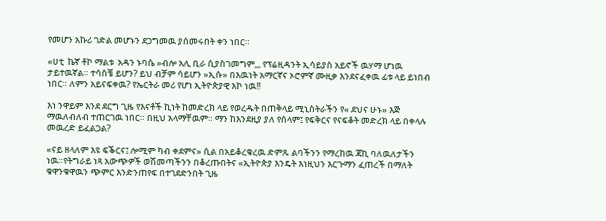የመሆን አኩሪ ገድል መሆኑን ደጋግመዉ ያሰመሩበት ቀን ነበር።

«ሀቲ  ኬኛ ቶኮ ማልቱ  አዳን ኑባሴ »ብሎ አሊ ቢራ ሲያስገመግም,,, የፕሬዚዳንት ኢሳይያስ አይኖች ዉሃማ ሆነዉ ታይተዉኛል። ተሳስቼ ይሆን? ይህ ብቻም ሳይሆን »ኢሱ» በእዉነት አማርኛና ኦሮምኛ ሙዚቃ እንደናፈቀዉ ፊቱ ላይ ይነበብ ነበር። ለምን አይናፍቀዉ? የኤርትራ መሪ የሆነ ኢትዮጵያዊ እኮ ነዉ!!

እነ ንዋይም እንደ ደርግ ጊዜ የእናቶች ኪነት ከመድረክ ላይ የወረዱት በጠቅላይ ሚኒስትራችን የ« ደህና ሁኑ» እጅ ማዉለብለብ ተጠርገዉ ነበር። በዚህ አላማቸዉም። ማን ከእንደዚያ ያለ የሰላም፤ የፍቅርና የናፍቆት መድረክ ላይ በቀላሉ መዉረድ ይፈልጋል?

«ናይ ዘላለም እዩ ፍቕርና፤ ሎሚም ካብ ቀደምና» ሲል በአይቆረቁረዉ ድምጹ ልባችንን የማረከዉ ጃኪ ባለዉለታችን ነዉ።የትግራይ ነጻ አውጭዎች ወሽመጣችንን በቆረጡበትና «ኢትዮጵያ እንዴት እነዚህን እርጉማን ፈጠረች በማለት ቁዋንቁዋዉን ጭምር እንድንጠየፍ በተገደድንበት ጊዜ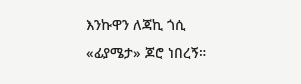እንኩዋን ለጃኪ ጎሲ «ፊያሜታ» ጆሮ ነበረኝ።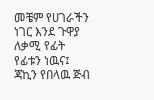መቼም የሀገራችን ነገር እንደ ጉዋያ ለቃሚ የፊት የፊቱን ነዉና፤ ጃኪን የበላዉ ጅብ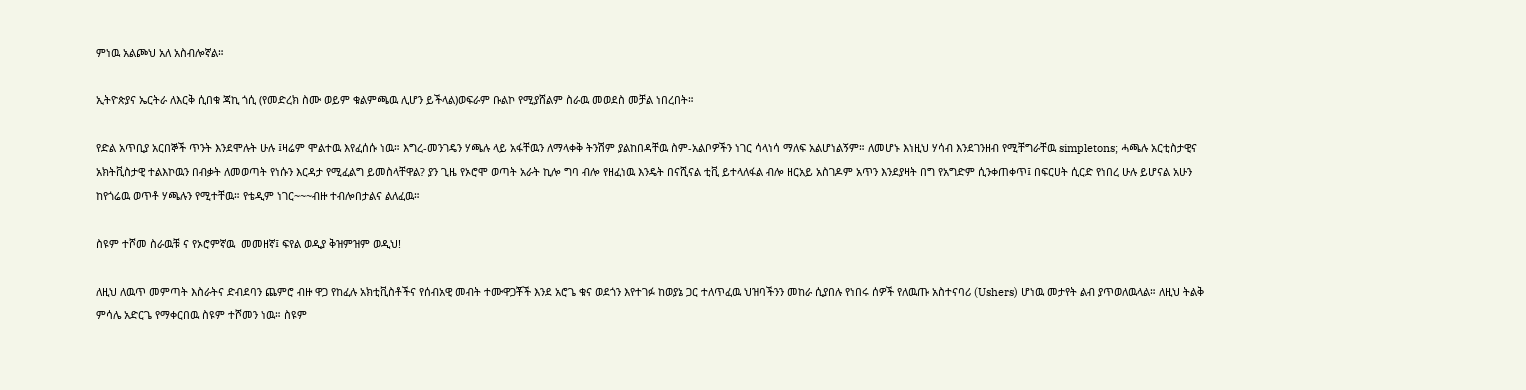ምነዉ አልጮህ አለ አስብሎኛል።

ኢትዮጵያና ኤርትራ ለእርቅ ሲበቁ ጃኪ ጎሲ (የመድረክ ስሙ ወይም ቁልምጫዉ ሊሆን ይችላል)ወፍራም ቡልኮ የሚያሸልም ስራዉ መወደስ መቻል ነበረበት።

የድል አጥቢያ አርበኞች ጥንት እንደሞሉት ሁሉ ፤ዛሬም ሞልተዉ እየፈሰሱ ነዉ። እግረ-መንገዴን ሃጫሉ ላይ አፋቸዉን ለማላቀቅ ትንሽም ያልከበዳቸዉ ስም-አልቦዎችን ነገር ሳላነሳ ማለፍ አልሆነልኝም። ለመሆኑ እነዚህ ሃሳብ እንደገንዘብ የሚቸግራቸዉ simpletons; ሓጫሉ አርቲስታዊና አክትቪስታዊ ተልእኮዉን በብቃት ለመወጣት የነሱን እርዳታ የሚፈልግ ይመስላቸዋል? ያን ጊዜ የኦሮሞ ወጣት አራት ኪሎ ግባ ብሎ የዘፈነዉ እንዴት በናሺናል ቲቪ ይተላለፋል ብሎ ዘርአይ አስገዶም አጥን እንደያዛት በግ የአግድም ሲንቀጠቀጥ፤ በፍርሀት ሲርድ የነበረ ሁሉ ይሆናል አሁን ከየጎሬዉ ወጥቶ ሃጫሉን የሚተቸዉ። የቴዲም ነገር~~~ብዙ ተብሎበታልና ልለፈዉ።

ስዩም ተሾመ ስራዉቹ ና የኦሮምኛዉ  መመዘኛ፤ ፍየል ወዲያ ቅዝምዝም ወዲህ!

ለዚህ ለዉጥ መምጣት እስራትና ድብደባን ጨምሮ ብዙ ዋጋ የከፈሉ አክቲቪስቶችና የሰብአዊ መብት ተሙዋጋቾች እንደ አሮጌ ቁና ወደጎን እየተገፉ ከወያኔ ጋር ተለጥፈዉ ህዝባችንን መከራ ሲያበሉ የነበሩ ሰዎች የለዉጡ አስተናባሪ (Ushers) ሆነዉ መታየት ልብ ያጥወለዉላል። ለዚህ ትልቅ ምሳሌ አድርጌ የማቀርበዉ ስዩም ተሾመን ነዉ። ስዩም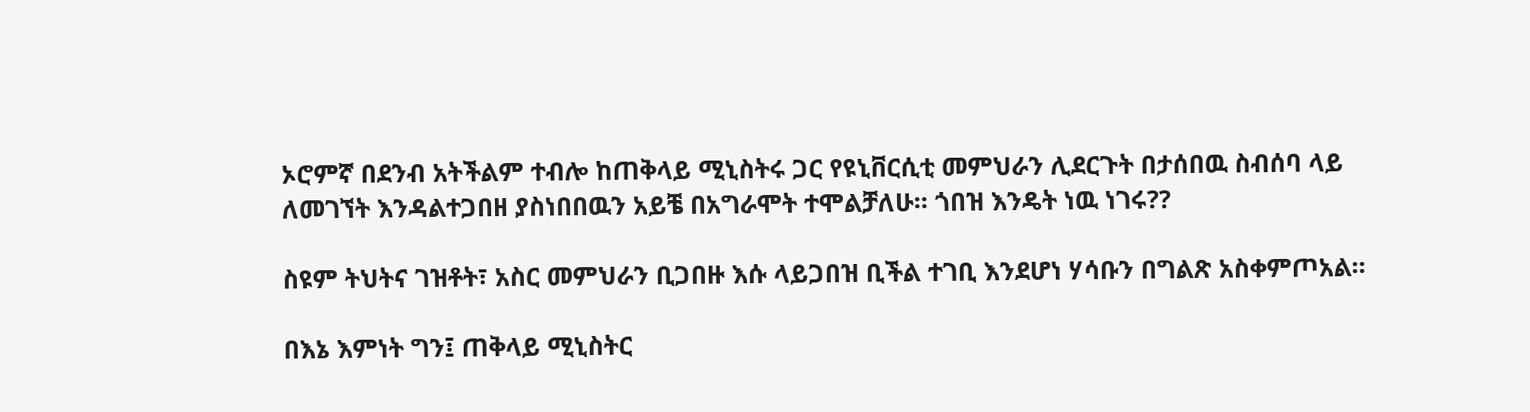ኦሮምኛ በደንብ አትችልም ተብሎ ከጠቅላይ ሚኒስትሩ ጋር የዩኒቨርሲቲ መምህራን ሊደርጉት በታሰበዉ ስብሰባ ላይ ለመገኘት እንዳልተጋበዘ ያስነበበዉን አይቼ በአግራሞት ተሞልቻለሁ። ጎበዝ እንዴት ነዉ ነገሩ??

ስዩም ትህትና ገዝቶት፣ አስር መምህራን ቢጋበዙ እሱ ላይጋበዝ ቢችል ተገቢ እንደሆነ ሃሳቡን በግልጽ አስቀምጦአል።

በእኔ እምነት ግን፤ ጠቅላይ ሚኒስትር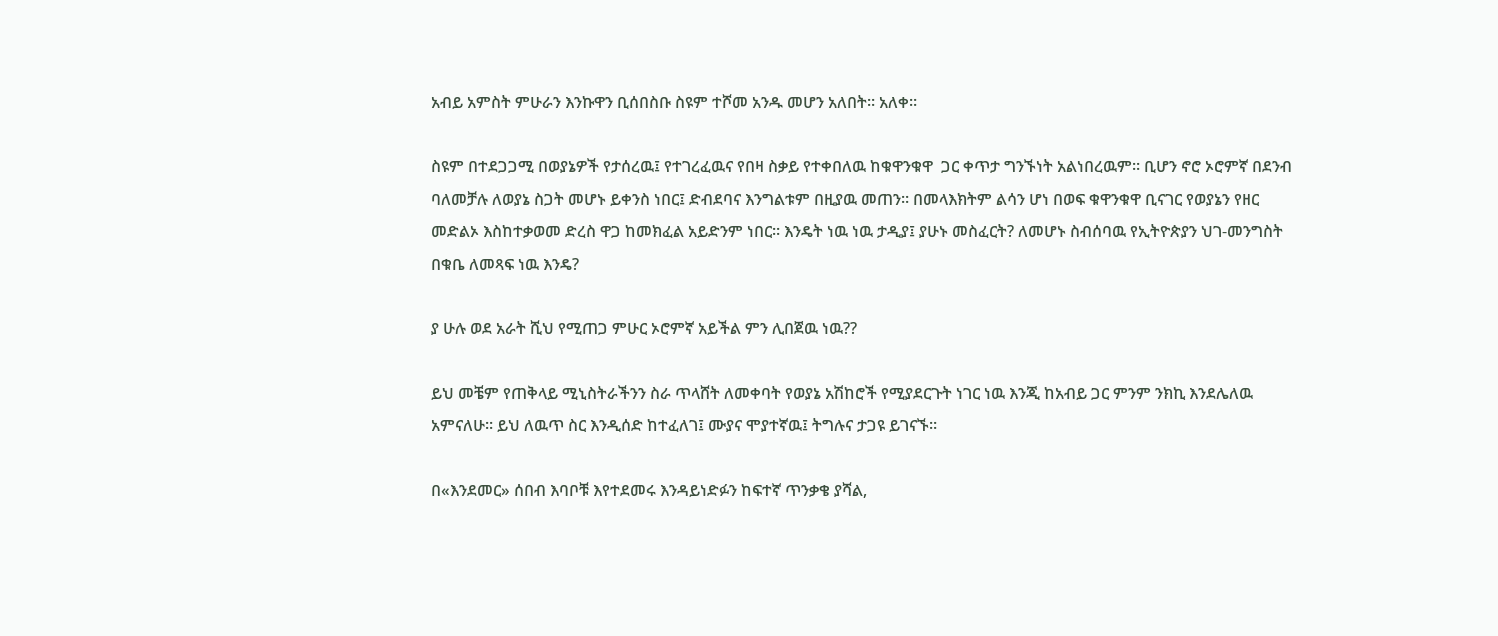አብይ አምስት ምሁራን እንኩዋን ቢሰበስቡ ስዩም ተሾመ አንዱ መሆን አለበት። አለቀ።

ስዩም በተደጋጋሚ በወያኔዎች የታሰረዉ፤ የተገረፈዉና የበዛ ስቃይ የተቀበለዉ ከቁዋንቁዋ  ጋር ቀጥታ ግንኙነት አልነበረዉም። ቢሆን ኖሮ ኦሮምኛ በደንብ ባለመቻሉ ለወያኔ ስጋት መሆኑ ይቀንስ ነበር፤ ድብደባና እንግልቱም በዚያዉ መጠን። በመላእክትም ልሳን ሆነ በወፍ ቁዋንቁዋ ቢናገር የወያኔን የዘር መድልኦ እስከተቃወመ ድረስ ዋጋ ከመክፈል አይድንም ነበር። እንዴት ነዉ ነዉ ታዲያ፤ ያሁኑ መስፈርት? ለመሆኑ ስብሰባዉ የኢትዮጵያን ህገ-መንግስት በቁቤ ለመጻፍ ነዉ እንዴ?

ያ ሁሉ ወደ አራት ሺህ የሚጠጋ ምሁር ኦሮምኛ አይችል ምን ሊበጀዉ ነዉ??

ይህ መቼም የጠቅላይ ሚኒስትራችንን ስራ ጥላሸት ለመቀባት የወያኔ አሽከሮች የሚያደርጉት ነገር ነዉ እንጂ ከአብይ ጋር ምንም ንክኪ እንደሌለዉ አምናለሁ። ይህ ለዉጥ ስር እንዲሰድ ከተፈለገ፤ ሙያና ሞያተኛዉ፤ ትግሉና ታጋዩ ይገናኙ።

በ«እንደመር» ሰበብ እባቦቹ እየተደመሩ እንዳይነድፉን ከፍተኛ ጥንቃቄ ያሻል,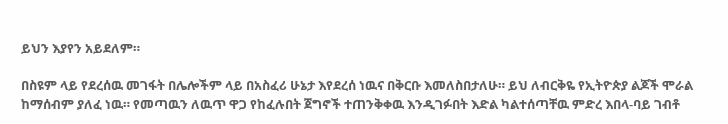ይህን እያየን አይደለም።

በስዩም ላይ የደረሰዉ መገፋት በሌሎችም ላይ በአስፈሪ ሁኔታ እየደረሰ ነዉና በቅርቡ እመለስበታለሁ። ይህ ለብርቅዬ የኢትዮጵያ ልጆች ሞራል ከማሰብም ያለፈ ነዉ። የመጣዉን ለዉጥ ዋጋ የከፈሉበት ጀግኖች ተጠንቅቀዉ እንዲገፉበት እድል ካልተሰጣቸዉ ምድረ እበላ-ባይ ገብቶ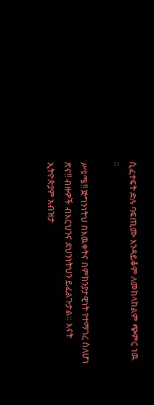ሲፈተፍት ድሉ ባፍጢሙ እንዳይቆም ለመከላከልም ጭምር ነዉ ።

ሥዩሜ!! ጅግንነትህ በእዉቀትና በምክንያታዊነት የተማገረ ስለሆነ ጽና!! ብዙዎች ብእርህንና ደህንነትህን ይፈልጉታል። እናት ኢትዮጵያም አብዝታ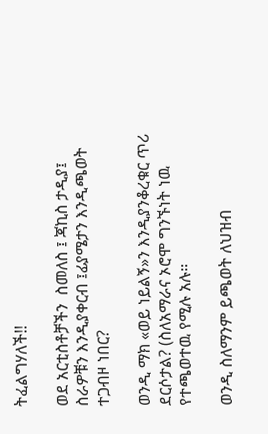ትፈልግሃለች!!

ወደ አርቲስቶቻችን  ስመለስ ፤ ጃኪስ ታዲያ፤ ስራዎቹን እንዲያቀርብ ፤ፊያሜታን እንዲጫወት ተጋብዞ ነበር?

ወንዲ ማክ «ወይ ነይልኝ»ን እንዲያንቆረቁር ጥሪ ደርሶታል? (ስለአማራና ኦሮሞ ግንኙነት ነዉ የተጫወተዉ የሚሉ አሉ።

ወንዲ ስለማንም ይጫወት ለህዝብ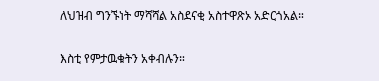ለህዝብ ግንኙነት ማሻሻል አስደናቂ አስተዋጽኦ አድርጎአል።

እስቲ የምታዉቁትን አቀብሉን።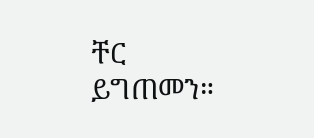ቸር ይግጠመን።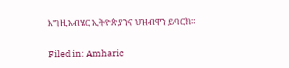እግዚአብሄር ኢትዮጵያንና ህዝብዋን ይባርክ።

Filed in: Amharic